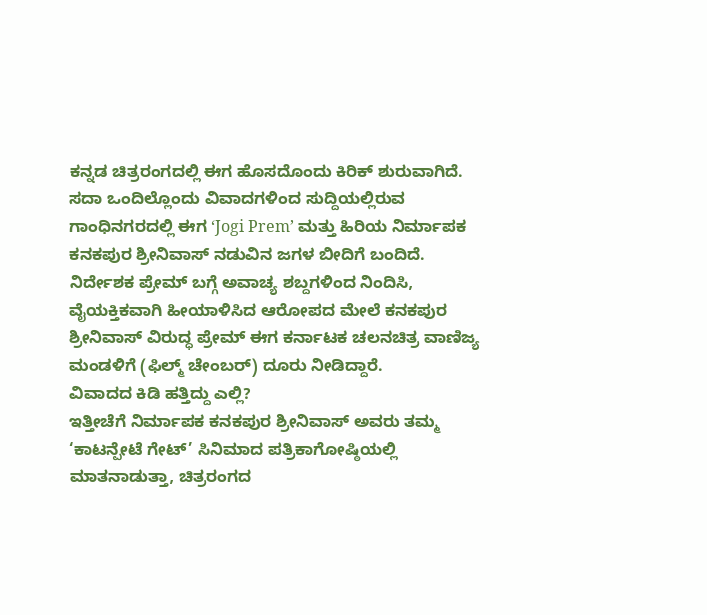ಕನ್ನಡ ಚಿತ್ರರಂಗದಲ್ಲಿ ಈಗ ಹೊಸದೊಂದು ಕಿರಿಕ್ ಶುರುವಾಗಿದೆ. ಸದಾ ಒಂದಿಲ್ಲೊಂದು ವಿವಾದಗಳಿಂದ ಸುದ್ದಿಯಲ್ಲಿರುವ ಗಾಂಧಿನಗರದಲ್ಲಿ ಈಗ ʻJogi Premʼ ಮತ್ತು ಹಿರಿಯ ನಿರ್ಮಾಪಕ ಕನಕಪುರ ಶ್ರೀನಿವಾಸ್ ನಡುವಿನ ಜಗಳ ಬೀದಿಗೆ ಬಂದಿದೆ. ನಿರ್ದೇಶಕ ಪ್ರೇಮ್ ಬಗ್ಗೆ ಅವಾಚ್ಯ ಶಬ್ದಗಳಿಂದ ನಿಂದಿಸಿ, ವೈಯಕ್ತಿಕವಾಗಿ ಹೀಯಾಳಿಸಿದ ಆರೋಪದ ಮೇಲೆ ಕನಕಪುರ ಶ್ರೀನಿವಾಸ್ ವಿರುದ್ಧ ಪ್ರೇಮ್ ಈಗ ಕರ್ನಾಟಕ ಚಲನಚಿತ್ರ ವಾಣಿಜ್ಯ ಮಂಡಳಿಗೆ (ಫಿಲ್ಮ್ ಚೇಂಬರ್) ದೂರು ನೀಡಿದ್ದಾರೆ.
ವಿವಾದದ ಕಿಡಿ ಹತ್ತಿದ್ದು ಎಲ್ಲಿ?
ಇತ್ತೀಚೆಗೆ ನಿರ್ಮಾಪಕ ಕನಕಪುರ ಶ್ರೀನಿವಾಸ್ ಅವರು ತಮ್ಮ ‘ಕಾಟನ್ಪೇಟೆ ಗೇಟ್’ ಸಿನಿಮಾದ ಪತ್ರಿಕಾಗೋಷ್ಠಿಯಲ್ಲಿ ಮಾತನಾಡುತ್ತಾ, ಚಿತ್ರರಂಗದ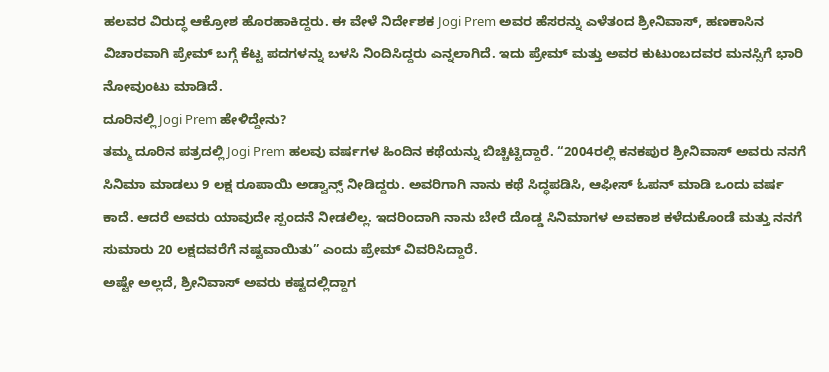ಹಲವರ ವಿರುದ್ಧ ಆಕ್ರೋಶ ಹೊರಹಾಕಿದ್ದರು. ಈ ವೇಳೆ ನಿರ್ದೇಶಕ Jogi Prem ಅವರ ಹೆಸರನ್ನು ಎಳೆತಂದ ಶ್ರೀನಿವಾಸ್, ಹಣಕಾಸಿನ ವಿಚಾರವಾಗಿ ಪ್ರೇಮ್ ಬಗ್ಗೆ ಕೆಟ್ಟ ಪದಗಳನ್ನು ಬಳಸಿ ನಿಂದಿಸಿದ್ದರು ಎನ್ನಲಾಗಿದೆ. ಇದು ಪ್ರೇಮ್ ಮತ್ತು ಅವರ ಕುಟುಂಬದವರ ಮನಸ್ಸಿಗೆ ಭಾರಿ ನೋವುಂಟು ಮಾಡಿದೆ.
ದೂರಿನಲ್ಲಿ Jogi Prem ಹೇಳಿದ್ದೇನು?
ತಮ್ಮ ದೂರಿನ ಪತ್ರದಲ್ಲಿ Jogi Prem ಹಲವು ವರ್ಷಗಳ ಹಿಂದಿನ ಕಥೆಯನ್ನು ಬಿಚ್ಚಿಟ್ಟಿದ್ದಾರೆ. “2004ರಲ್ಲಿ ಕನಕಪುರ ಶ್ರೀನಿವಾಸ್ ಅವರು ನನಗೆ ಸಿನಿಮಾ ಮಾಡಲು 9 ಲಕ್ಷ ರೂಪಾಯಿ ಅಡ್ವಾನ್ಸ್ ನೀಡಿದ್ದರು. ಅವರಿಗಾಗಿ ನಾನು ಕಥೆ ಸಿದ್ಧಪಡಿಸಿ, ಆಫೀಸ್ ಓಪನ್ ಮಾಡಿ ಒಂದು ವರ್ಷ ಕಾದೆ. ಆದರೆ ಅವರು ಯಾವುದೇ ಸ್ಪಂದನೆ ನೀಡಲಿಲ್ಲ. ಇದರಿಂದಾಗಿ ನಾನು ಬೇರೆ ದೊಡ್ಡ ಸಿನಿಮಾಗಳ ಅವಕಾಶ ಕಳೆದುಕೊಂಡೆ ಮತ್ತು ನನಗೆ ಸುಮಾರು 20 ಲಕ್ಷದವರೆಗೆ ನಷ್ಟವಾಯಿತು” ಎಂದು ಪ್ರೇಮ್ ವಿವರಿಸಿದ್ದಾರೆ.
ಅಷ್ಟೇ ಅಲ್ಲದೆ, ಶ್ರೀನಿವಾಸ್ ಅವರು ಕಷ್ಟದಲ್ಲಿದ್ದಾಗ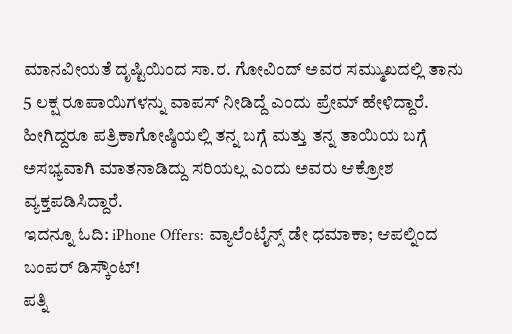ಮಾನವೀಯತೆ ದೃಷ್ಟಿಯಿಂದ ಸಾ.ರ. ಗೋವಿಂದ್ ಅವರ ಸಮ್ಮುಖದಲ್ಲಿ ತಾನು 5 ಲಕ್ಷ ರೂಪಾಯಿಗಳನ್ನು ವಾಪಸ್ ನೀಡಿದ್ದೆ ಎಂದು ಪ್ರೇಮ್ ಹೇಳಿದ್ದಾರೆ. ಹೀಗಿದ್ದರೂ ಪತ್ರಿಕಾಗೋಷ್ಠಿಯಲ್ಲಿ ತನ್ನ ಬಗ್ಗೆ ಮತ್ತು ತನ್ನ ತಾಯಿಯ ಬಗ್ಗೆ ಅಸಭ್ಯವಾಗಿ ಮಾತನಾಡಿದ್ದು ಸರಿಯಲ್ಲ ಎಂದು ಅವರು ಆಕ್ರೋಶ ವ್ಯಕ್ತಪಡಿಸಿದ್ದಾರೆ.
ಇದನ್ನೂ ಓದಿ: iPhone Offers: ವ್ಯಾಲೆಂಟೈನ್ಸ್ ಡೇ ಧಮಾಕಾ; ಆಪಲ್ನಿಂದ ಬಂಪರ್ ಡಿಸ್ಕೌಂಟ್!
ಪತ್ನಿ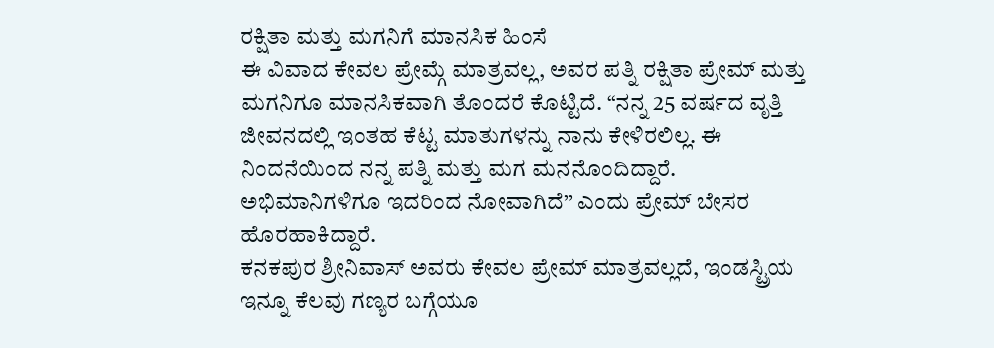ರಕ್ಷಿತಾ ಮತ್ತು ಮಗನಿಗೆ ಮಾನಸಿಕ ಹಿಂಸೆ
ಈ ವಿವಾದ ಕೇವಲ ಪ್ರೇಮ್ಗೆ ಮಾತ್ರವಲ್ಲ, ಅವರ ಪತ್ನಿ ರಕ್ಷಿತಾ ಪ್ರೇಮ್ ಮತ್ತು ಮಗನಿಗೂ ಮಾನಸಿಕವಾಗಿ ತೊಂದರೆ ಕೊಟ್ಟಿದೆ. “ನನ್ನ 25 ವರ್ಷದ ವೃತ್ತಿ ಜೀವನದಲ್ಲಿ ಇಂತಹ ಕೆಟ್ಟ ಮಾತುಗಳನ್ನು ನಾನು ಕೇಳಿರಲಿಲ್ಲ. ಈ ನಿಂದನೆಯಿಂದ ನನ್ನ ಪತ್ನಿ ಮತ್ತು ಮಗ ಮನನೊಂದಿದ್ದಾರೆ. ಅಭಿಮಾನಿಗಳಿಗೂ ಇದರಿಂದ ನೋವಾಗಿದೆ” ಎಂದು ಪ್ರೇಮ್ ಬೇಸರ ಹೊರಹಾಕಿದ್ದಾರೆ.
ಕನಕಪುರ ಶ್ರೀನಿವಾಸ್ ಅವರು ಕೇವಲ ಪ್ರೇಮ್ ಮಾತ್ರವಲ್ಲದೆ, ಇಂಡಸ್ಟ್ರಿಯ ಇನ್ನೂ ಕೆಲವು ಗಣ್ಯರ ಬಗ್ಗೆಯೂ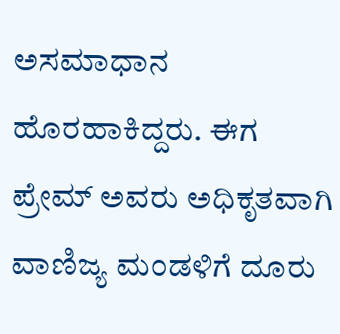ಅಸಮಾಧಾನ ಹೊರಹಾಕಿದ್ದರು. ಈಗ ಪ್ರೇಮ್ ಅವರು ಅಧಿಕೃತವಾಗಿ ವಾಣಿಜ್ಯ ಮಂಡಳಿಗೆ ದೂರು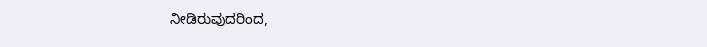ನೀಡಿರುವುದರಿಂದ,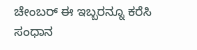ಚೇಂಬರ್ ಈ ಇಬ್ಬರನ್ನೂ ಕರೆಸಿ ಸಂಧಾನ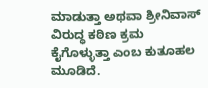ಮಾಡುತ್ತಾ ಅಥವಾ ಶ್ರೀನಿವಾಸ್ ವಿರುದ್ಧ ಕಠಿಣ ಕ್ರಮ ಕೈಗೊಳ್ಳುತ್ತಾ ಎಂಬ ಕುತೂಹಲ ಮೂಡಿದೆ.